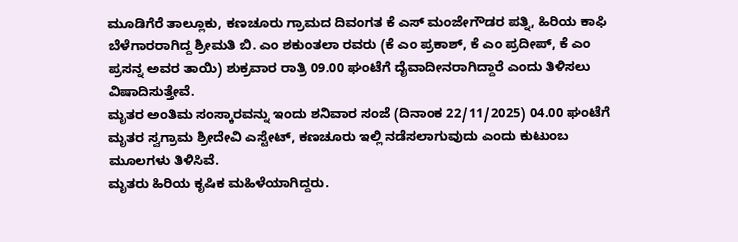ಮೂಡಿಗೆರೆ ತಾಲ್ಲೂಕು, ಕಣಚೂರು ಗ್ರಾಮದ ದಿವಂಗತ ಕೆ ಎಸ್ ಮಂಜೇಗೌಡರ ಪತ್ನಿ, ಹಿರಿಯ ಕಾಫಿ ಬೆಳೆಗಾರರಾಗಿದ್ದ ಶ್ರೀಮತಿ ಬಿ. ಎಂ ಶಕುಂತಲಾ ರವರು (ಕೆ ಎಂ ಪ್ರಕಾಶ್, ಕೆ ಎಂ ಪ್ರದೀಪ್, ಕೆ ಎಂ ಪ್ರಸನ್ನ ಅವರ ತಾಯಿ) ಶುಕ್ರವಾರ ರಾತ್ರಿ 09.00 ಘಂಟೆಗೆ ದೈವಾದೀನರಾಗಿದ್ದಾರೆ ಎಂದು ತಿಳಿಸಲು ವಿಷಾದಿಸುತ್ತೇವೆ.
ಮೃತರ ಅಂತಿಮ ಸಂಸ್ಕಾರವನ್ನು ಇಂದು ಶನಿವಾರ ಸಂಜೆ (ದಿನಾಂಕ 22/11/2025) 04.00 ಘಂಟೆಗೆ ಮೃತರ ಸ್ವಗ್ರಾಮ ಶ್ರೀದೇವಿ ಎಸ್ಟೇಟ್, ಕಣಚೂರು ಇಲ್ಲಿ ನಡೆಸಲಾಗುವುದು ಎಂದು ಕುಟುಂಬ ಮೂಲಗಳು ತಿಳಿಸಿವೆ.
ಮೃತರು ಹಿರಿಯ ಕೃಷಿಕ ಮಹಿಳೆಯಾಗಿದ್ದರು.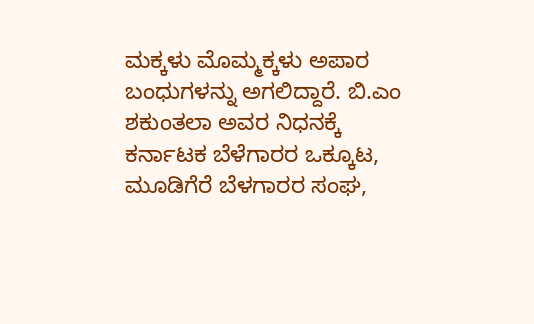ಮಕ್ಕಳು ಮೊಮ್ಮಕ್ಕಳು ಅಪಾರ ಬಂಧುಗಳನ್ನು ಅಗಲಿದ್ದಾರೆ. ಬಿ.ಎಂ ಶಕುಂತಲಾ ಅವರ ನಿಧನಕ್ಕೆ ಕರ್ನಾಟಕ ಬೆಳೆಗಾರರ ಒಕ್ಕೂಟ, ಮೂಡಿಗೆರೆ ಬೆಳಗಾರರ ಸಂಘ,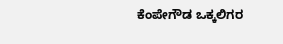ಕೆಂಪೇಗೌಡ ಒಕ್ಕಲಿಗರ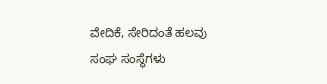ವೇದಿಕೆ, ಸೇರಿದಂತೆ ಹಲವು ಸಂಘ ಸಂಸ್ಥೆಗಳು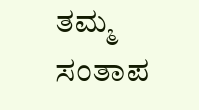ತಮ್ಮ ಸಂತಾಪ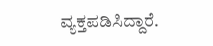ವ್ಯಕ್ತಪಡಿಸಿದ್ದಾರೆ.